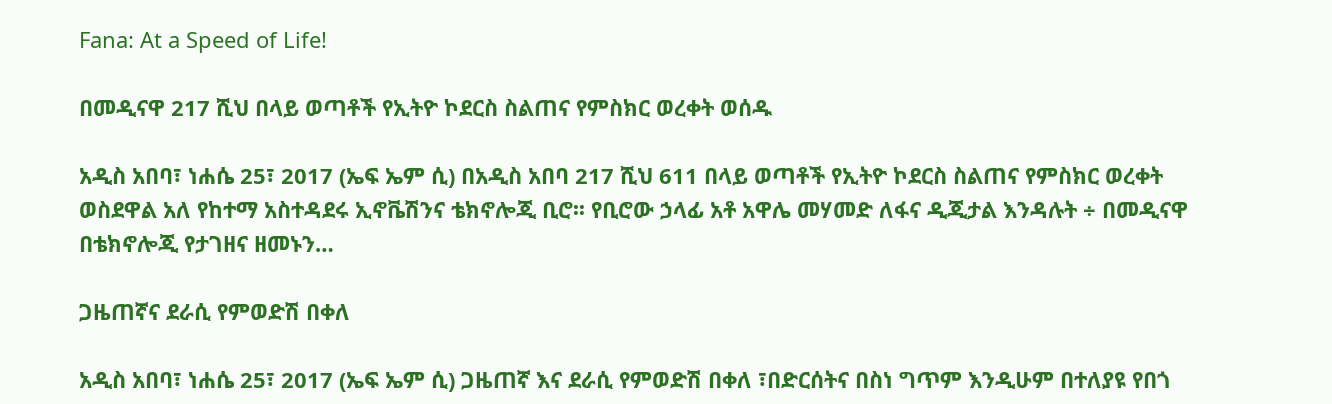Fana: At a Speed of Life!

በመዲናዋ 217 ሺህ በላይ ወጣቶች የኢትዮ ኮደርስ ስልጠና የምስክር ወረቀት ወሰዱ

አዲስ አበባ፣ ነሐሴ 25፣ 2017 (ኤፍ ኤም ሲ) በአዲስ አበባ 217 ሺህ 611 በላይ ወጣቶች የኢትዮ ኮደርስ ስልጠና የምስክር ወረቀት ወስደዋል አለ የከተማ አስተዳደሩ ኢኖቬሽንና ቴክኖሎጂ ቢሮ፡፡ የቢሮው ኃላፊ አቶ አዋሌ መሃመድ ለፋና ዲጂታል እንዳሉት ÷ በመዲናዋ በቴክኖሎጂ የታገዘና ዘመኑን…

ጋዜጠኛና ደራሲ የምወድሽ በቀለ

አዲስ አበባ፣ ነሐሴ 25፣ 2017 (ኤፍ ኤም ሲ) ጋዜጠኛ እና ደራሲ የምወድሽ በቀለ ፣በድርሰትና በስነ ግጥም እንዲሁም በተለያዩ የበጎ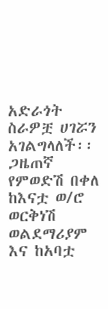አድራጎት ስራዎቿ ሀገሯን አገልግላለች፡፡ ጋዜጠኛ የምወድሽ በቀለ ከእናቷ ወ/ሮ ወርቅነሽ ወልደማሪያም እና ከአባቷ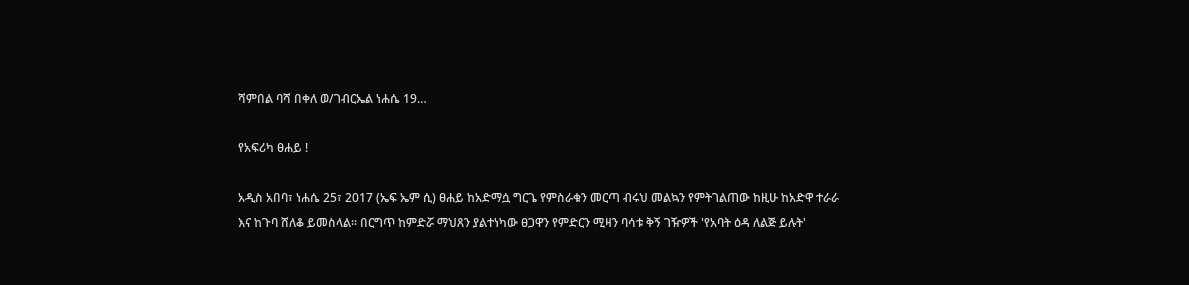ሻምበል ባሻ በቀለ ወ/ገብርኤል ነሐሴ 19…

የአፍሪካ ፀሐይ !

አዲስ አበባ፣ ነሐሴ 25፣ 2017 (ኤፍ ኤም ሲ) ፀሐይ ከአድማሷ ግርጌ የምስራቁን መርጣ ብሩህ መልኳን የምትገልጠው ከዚሁ ከአድዋ ተራራ እና ከጉባ ሸለቆ ይመስላል። በርግጥ ከምድሯ ማህጸን ያልተነካው ፀጋዋን የምድርን ሚዛን ባሳቱ ቅኝ ገዥዎች 'የአባት ዕዳ ለልጅ ይሉት'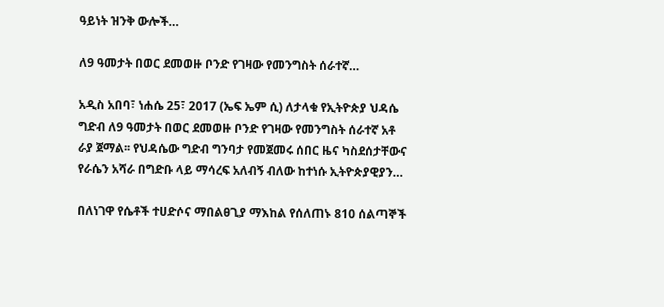ዓይነት ዝንቅ ውሎች…

ለ9 ዓመታት በወር ደመወዙ ቦንድ የገዛው የመንግስት ሰራተኛ…

አዲስ አበባ፣ ነሐሴ 25፣ 2017 (ኤፍ ኤም ሲ) ለታላቁ የኢትዮጵያ ህዳሴ ግድብ ለ9 ዓመታት በወር ደመወዙ ቦንድ የገዛው የመንግስት ሰራተኛ አቶ ራያ ጀማል፡፡ የህዳሴው ግድብ ግንባታ የመጀመሩ ሰበር ዜና ካስደሰታቸውና የራሴን አሻራ በግድቡ ላይ ማሳረፍ አለብኝ ብለው ከተነሱ ኢትዮጵያዊያን…

በለነገዋ የሴቶች ተሀድሶና ማበልፀጊያ ማእከል የሰለጠኑ 810 ሰልጣኞች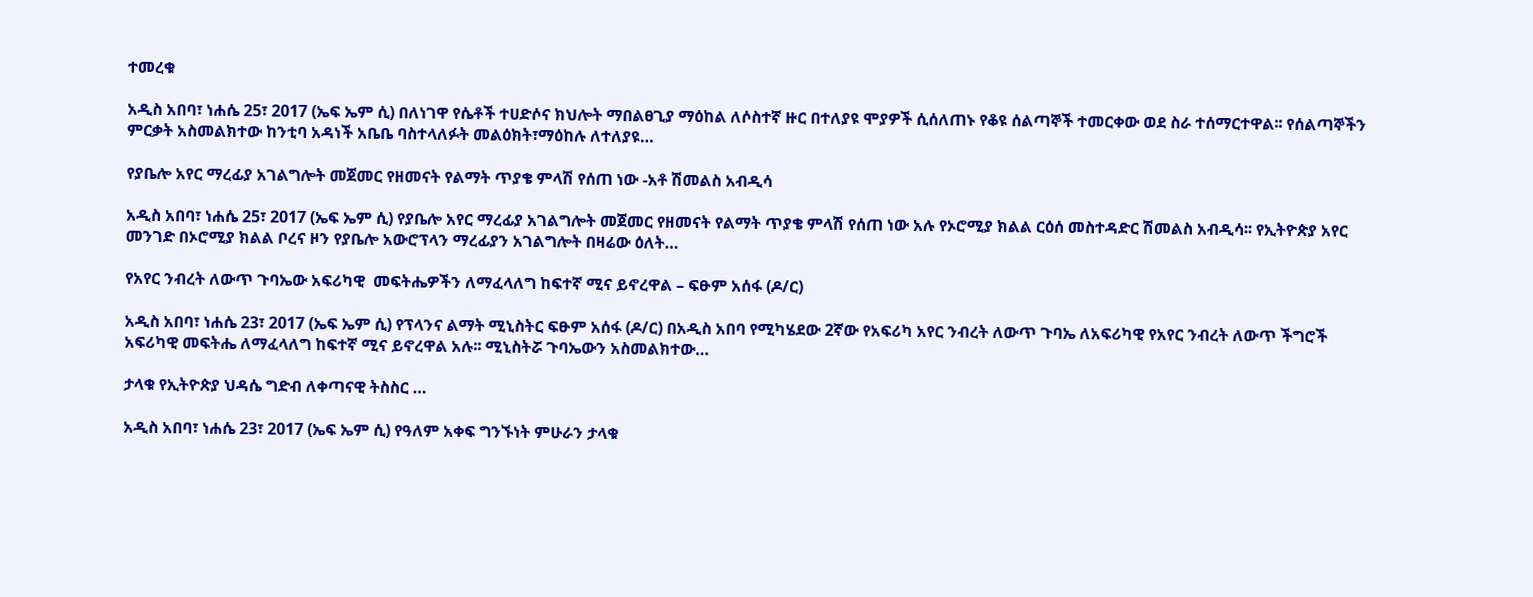ተመረቁ

አዲስ አበባ፣ ነሐሴ 25፣ 2017 (ኤፍ ኤም ሲ) በለነገዋ የሴቶች ተሀድሶና ክህሎት ማበልፀጊያ ማዕከል ለሶስተኛ ዙር በተለያዩ ሞያዎች ሲሰለጠኑ የቆዩ ሰልጣኞች ተመርቀው ወደ ስራ ተሰማርተዋል፡፡ የሰልጣኞችን ምርቃት አስመልክተው ከንቲባ አዳነች አቤቤ ባስተላለፉት መልዕክት፣ማዕከሉ ለተለያዩ…

የያቤሎ አየር ማረፊያ አገልግሎት መጀመር የዘመናት የልማት ጥያቄ ምላሽ የሰጠ ነው -አቶ ሽመልስ አብዲሳ

አዲስ አበባ፣ ነሐሴ 25፣ 2017 (ኤፍ ኤም ሲ) የያቤሎ አየር ማረፊያ አገልግሎት መጀመር የዘመናት የልማት ጥያቄ ምላሽ የሰጠ ነው አሉ የኦሮሚያ ክልል ርዕሰ መስተዳድር ሽመልስ አብዲሳ፡፡ የኢትዮጵያ አየር መንገድ በኦሮሚያ ክልል ቦረና ዞን የያቤሎ አውሮፕላን ማረፊያን አገልግሎት በዛሬው ዕለት…

የአየር ንብረት ለውጥ ጉባኤው አፍሪካዊ  መፍትሔዎችን ለማፈላለግ ከፍተኛ ሚና ይኖረዋል – ፍፁም አሰፋ (ዶ/ር)

አዲስ አበባ፣ ነሐሴ 23፣ 2017 (ኤፍ ኤም ሲ) የፕላንና ልማት ሚኒስትር ፍፁም አሰፋ (ዶ/ር) በአዲስ አበባ የሚካሄደው 2ኛው የአፍሪካ አየር ንብረት ለውጥ ጉባኤ ለአፍሪካዊ የአየር ንብረት ለውጥ ችግሮች አፍሪካዊ መፍትሔ ለማፈላለግ ከፍተኛ ሚና ይኖረዋል አሉ፡፡ ሚኒስትሯ ጉባኤውን አስመልክተው…

ታላቁ የኢትዮጵያ ህዳሴ ግድብ ለቀጣናዊ ትስስር …

አዲስ አበባ፣ ነሐሴ 23፣ 2017 (ኤፍ ኤም ሲ) የዓለም አቀፍ ግንኙነት ምሁራን ታላቁ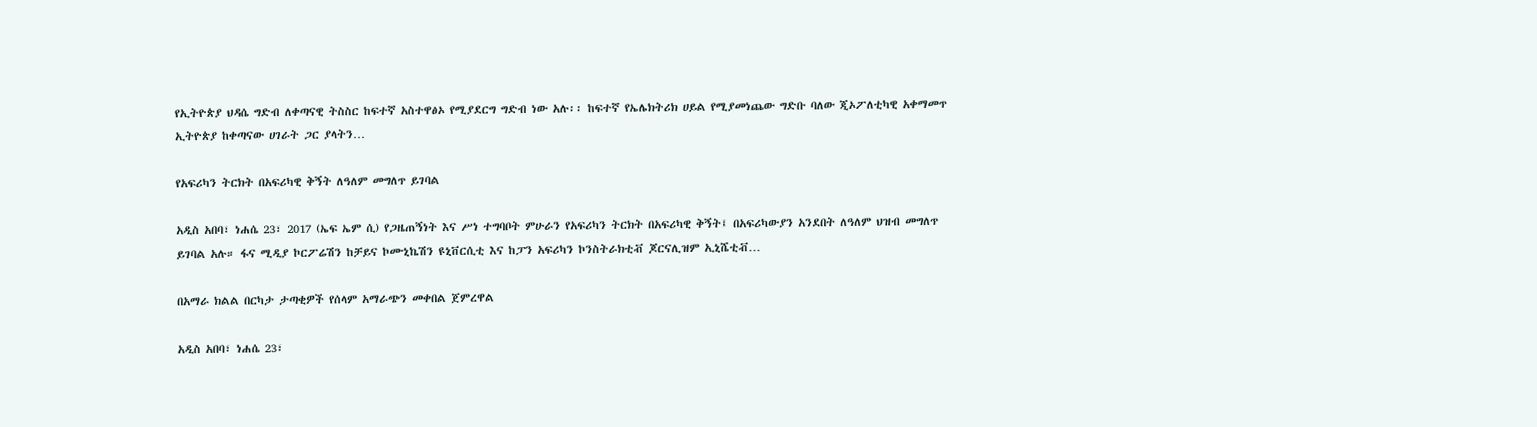የኢትዮጵያ ህዳሴ ግድብ ለቀጣናዊ ትስስር ከፍተኛ አስተዋፅኦ የሚያደርግ ግድብ ነው አሉ፡፡ ከፍተኛ የኤሌክትሪክ ሀይል የሚያመነጨው ግድቡ ባለው ጂኦፖለቲካዊ አቀማመጥ ኢትዮጵያ ከቀጣናው ሀገራት ጋር ያላትን…

የአፍሪካን ትርክት በአፍሪካዊ ቅኝት ለዓለም መግለጥ ይገባል

አዲስ አበባ፣ ነሐሴ 23፣ 2017 (ኤፍ ኤም ሲ) የጋዜጠኝነት እና ሥነ ተግባቦት ምሁራን የአፍሪካን ትርክት በአፍሪካዊ ቅኝት፤ በአፍሪካውያን አንደበት ለዓለም ህዝብ መግለጥ ይገባል አሉ። ፋና ሚዲያ ኮርፖሬሽን ከቻይና ኮሙኒኬሽን ዩኒቨርሲቲ እና ከፓን አፍሪካን ኮንስትራክቲቭ ጆርናሊዝም ኢኒሼቲቭ…

በአማራ ክልል በርካታ ታጣቂዎች የሰላም አማራጭን መቀበል ጀምረዋል

አዲስ አበባ፣ ነሐሴ 23፣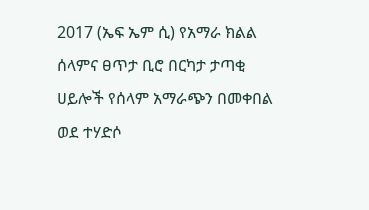2017 (ኤፍ ኤም ሲ) የአማራ ክልል ሰላምና ፀጥታ ቢሮ በርካታ ታጣቂ ሀይሎች የሰላም አማራጭን በመቀበል ወደ ተሃድሶ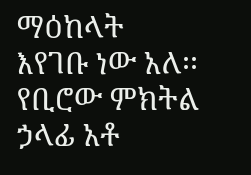ማዕከላት እየገቡ ነው አለ፡፡ የቢሮው ምክትል ኃላፊ አቶ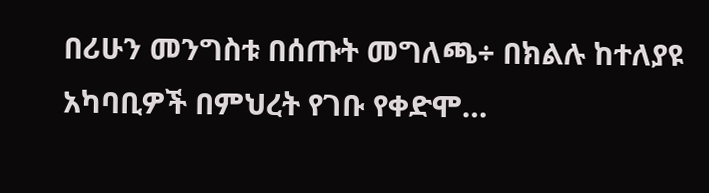በሪሁን መንግስቱ በሰጡት መግለጫ÷ በክልሉ ከተለያዩ አካባቢዎች በምህረት የገቡ የቀድሞ…